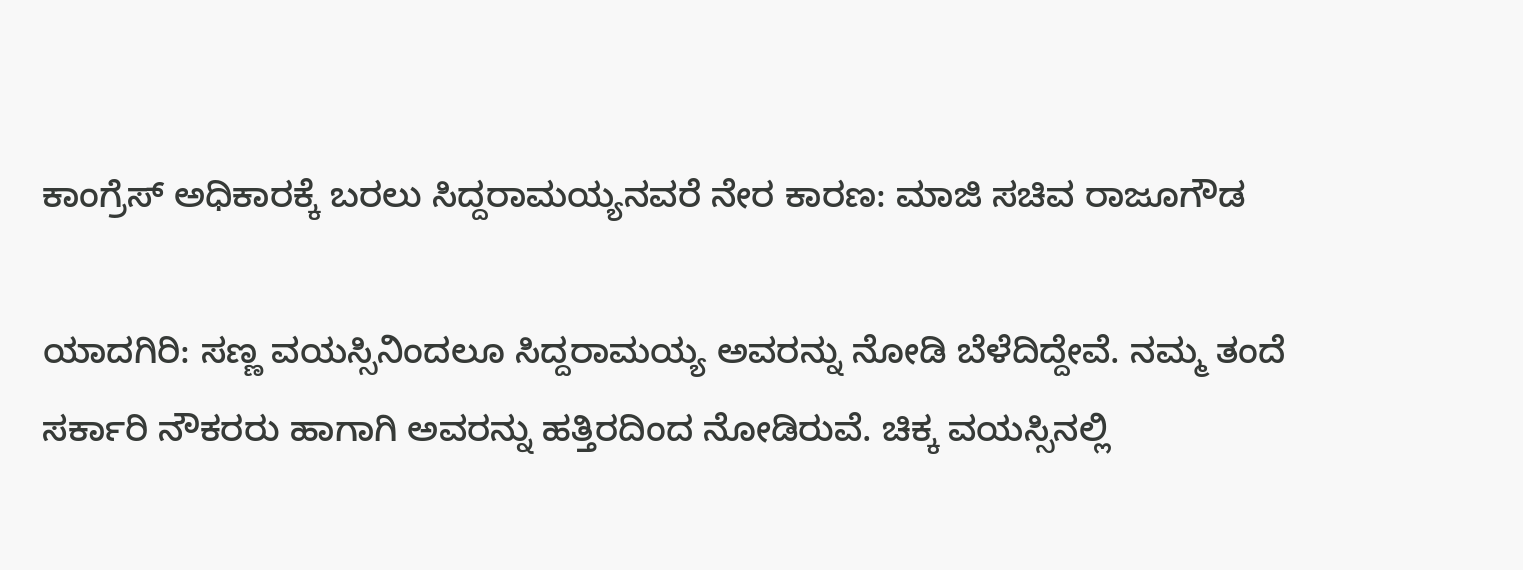ಕಾಂಗ್ರೆಸ್ ಅಧಿಕಾರಕ್ಕೆ ಬರಲು ಸಿದ್ದರಾಮಯ್ಯನವರೆ ನೇರ ಕಾರಣ: ಮಾಜಿ ಸಚಿವ ರಾಜೂಗೌಡ

ಯಾದಗಿರಿ: ಸಣ್ಣ ವಯಸ್ಸಿನಿಂದಲೂ ಸಿದ್ದರಾಮಯ್ಯ ಅವರನ್ನು ನೋಡಿ ಬೆಳೆದಿದ್ದೇವೆ. ನಮ್ಮ ತಂದೆ ಸರ್ಕಾರಿ ನೌಕರರು ಹಾಗಾಗಿ ಅವರನ್ನು ಹತ್ತಿರದಿಂದ ನೋಡಿರುವೆ. ಚಿಕ್ಕ ವಯಸ್ಸಿನಲ್ಲಿ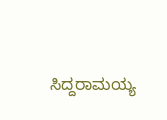ಸಿದ್ದರಾಮಯ್ಯ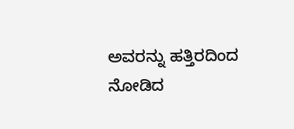ಅವರನ್ನು ಹತ್ತಿರದಿಂದ ನೋಡಿದ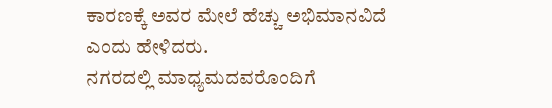ಕಾರಣಕ್ಕೆ ಅವರ ಮೇಲೆ ಹೆಚ್ಚು ಅಭಿಮಾನವಿದೆ ಎಂದು ಹೇಳಿದರು.
ನಗರದಲ್ಲಿ ಮಾಧ್ಯಮದವರೊಂದಿಗೆ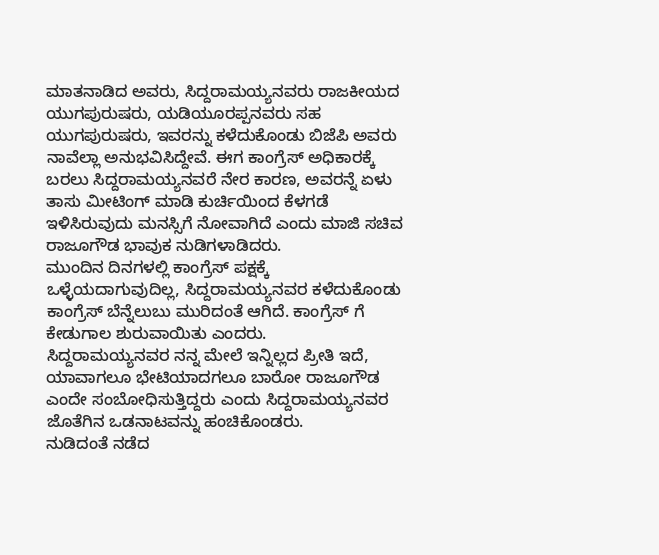ಮಾತನಾಡಿದ ಅವರು, ಸಿದ್ದರಾಮಯ್ಯನವರು ರಾಜಕೀಯದ ಯುಗಪುರುಷರು, ಯಡಿಯೂರಪ್ಪನವರು ಸಹ ಯುಗಪುರುಷರು, ಇವರನ್ನು ಕಳೆದುಕೊಂಡು ಬಿಜೆಪಿ ಅವರು ನಾವೆಲ್ಲಾ ಅನುಭವಿಸಿದ್ದೇವೆ. ಈಗ ಕಾಂಗ್ರೆಸ್ ಅಧಿಕಾರಕ್ಕೆ ಬರಲು ಸಿದ್ದರಾಮಯ್ಯನವರೆ ನೇರ ಕಾರಣ, ಅವರನ್ನೆ ಏಳು ತಾಸು ಮೀಟಿಂಗ್ ಮಾಡಿ ಕುರ್ಚಿಯಿಂದ ಕೆಳಗಡೆ ಇಳಿಸಿರುವುದು ಮನಸ್ಸಿಗೆ ನೋವಾಗಿದೆ ಎಂದು ಮಾಜಿ ಸಚಿವ ರಾಜೂಗೌಡ ಭಾವುಕ ನುಡಿಗಳಾಡಿದರು.
ಮುಂದಿನ ದಿನಗಳಲ್ಲಿ ಕಾಂಗ್ರೆಸ್ ಪಕ್ಷಕ್ಕೆ ಒಳ್ಳೆಯದಾಗುವುದಿಲ್ಲ, ಸಿದ್ದರಾಮಯ್ಯನವರ ಕಳೆದುಕೊಂಡು ಕಾಂಗ್ರೆಸ್ ಬೆನ್ನೆಲುಬು ಮುರಿದಂತೆ ಆಗಿದೆ. ಕಾಂಗ್ರೆಸ್ ಗೆ ಕೇಡುಗಾಲ ಶುರುವಾಯಿತು ಎಂದರು.
ಸಿದ್ದರಾಮಯ್ಯನವರ ನನ್ನ ಮೇಲೆ ಇನ್ನಿಲ್ಲದ ಪ್ರೀತಿ ಇದೆ, ಯಾವಾಗಲೂ ಭೇಟಿಯಾದಗಲೂ ಬಾರೋ ರಾಜೂಗೌಡ ಎಂದೇ ಸಂಬೋಧಿಸುತ್ತಿದ್ದರು ಎಂದು ಸಿದ್ದರಾಮಯ್ಯನವರ ಜೊತೆಗಿನ ಒಡನಾಟವನ್ನು ಹಂಚಿಕೊಂಡರು.
ನುಡಿದಂತೆ ನಡೆದ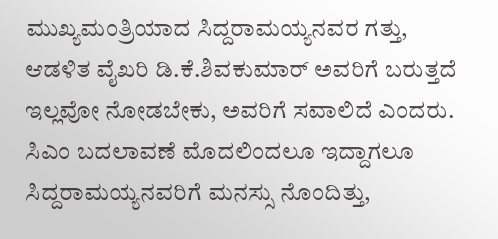ಮುಖ್ಯಮಂತ್ರಿಯಾದ ಸಿದ್ದರಾಮಯ್ಯನವರ ಗತ್ತು, ಆಡಳಿತ ವೈಖರಿ ಡಿ.ಕೆ.ಶಿವಕುಮಾರ್ ಅವರಿಗೆ ಬರುತ್ತದೆ ಇಲ್ಲವೋ ನೋಡಬೇಕು, ಅವರಿಗೆ ಸವಾಲಿದೆ ಎಂದರು.
ಸಿಎಂ ಬದಲಾವಣೆ ಮೊದಲಿಂದಲೂ ಇದ್ದಾಗಲೂ ಸಿದ್ದರಾಮಯ್ಯನವರಿಗೆ ಮನಸ್ಸು ನೊಂದಿತ್ತು,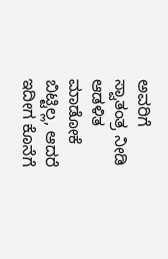ಅವರಿಗೆ ಸ್ವಾತಂತ್ರ ನೀಡಿ ಆಡಳಿತ ಮಾಡೋಕೆ ಬಿಟ್ಟಿಲ್ಲ, ಆದರೆ ಇದೀಗ ಕೊನೆಗೆ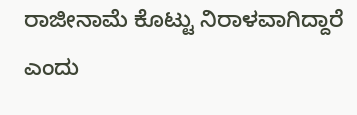ರಾಜೀನಾಮೆ ಕೊಟ್ಟು ನಿರಾಳವಾಗಿದ್ದಾರೆ ಎಂದು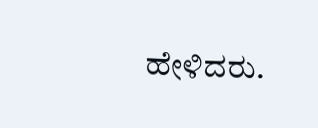ಹೇಳಿದರು.